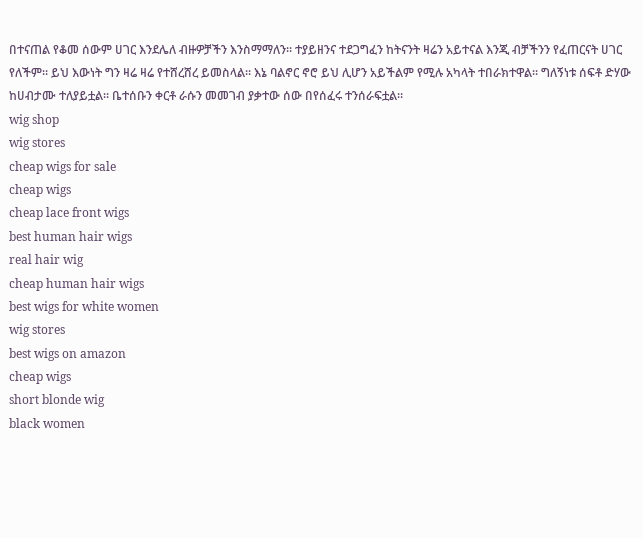በተናጠል የቆመ ሰውም ሀገር እንደሌለ ብዙዎቻችን እንስማማለን። ተያይዘንና ተደጋግፈን ከትናንት ዛሬን አይተናል እንጂ ብቻችንን የፈጠርናት ሀገር የለችም። ይህ እውነት ግን ዛሬ ዛሬ የተሸረሸረ ይመስላል። እኔ ባልኖር ኖሮ ይህ ሊሆን አይችልም የሚሉ አካላት ተበራክተዋል። ግለኝነቱ ሰፍቶ ድሃው ከሀብታሙ ተለያይቷል። ቤተሰቡን ቀርቶ ራሱን መመገብ ያቃተው ሰው በየሰፈሩ ተንሰራፍቷል።
wig shop
wig stores
cheap wigs for sale
cheap wigs
cheap lace front wigs
best human hair wigs
real hair wig
cheap human hair wigs
best wigs for white women
wig stores
best wigs on amazon
cheap wigs
short blonde wig
black women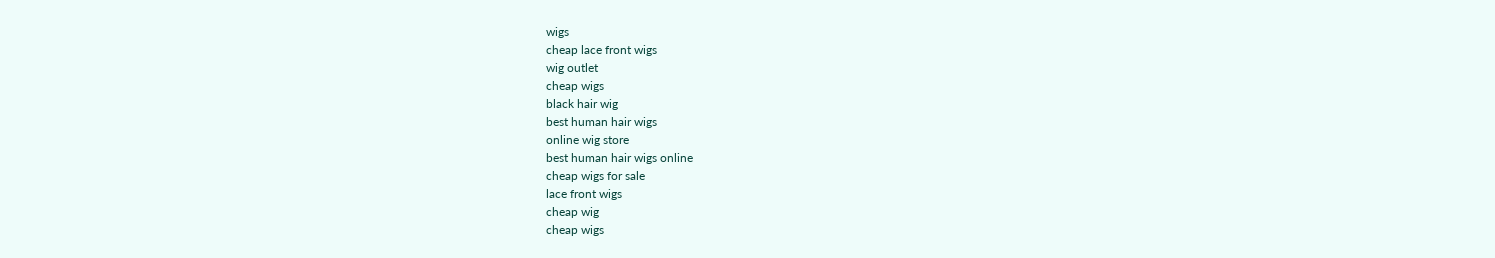wigs
cheap lace front wigs
wig outlet
cheap wigs
black hair wig
best human hair wigs
online wig store
best human hair wigs online
cheap wigs for sale
lace front wigs
cheap wig
cheap wigs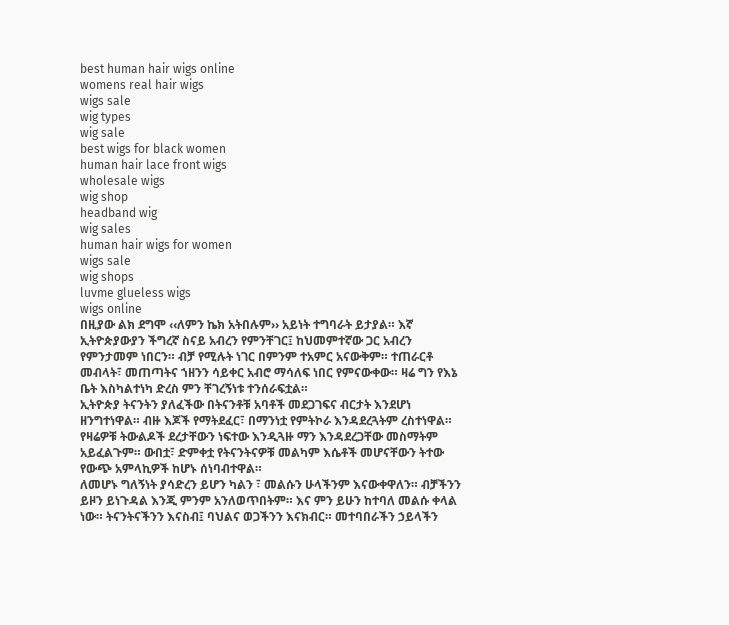best human hair wigs online
womens real hair wigs
wigs sale
wig types
wig sale
best wigs for black women
human hair lace front wigs
wholesale wigs
wig shop
headband wig
wig sales
human hair wigs for women
wigs sale
wig shops
luvme glueless wigs
wigs online
በዚያው ልክ ደግሞ ‹‹ለምን ኬክ አትበሉም›› አይነት ተግባራት ይታያል። እኛ ኢትዮጵያውያን ችግረኛ ስናይ አብረን የምንቸገር፤ ከህመምተኛው ጋር አብረን የምንታመም ነበርን። ብቻ የሚሉት ነገር በምንም ተአምር አናውቅም። ተጠራርቶ መብላት፣ መጠጣትና ኀዘንን ሳይቀር አብሮ ማሳለፍ ነበር የምናውቀው። ዛሬ ግን የእኔ ቤት እስካልተነካ ድረስ ምን ቸገረኝነቱ ተንሰራፍቷል።
ኢትዮጵያ ትናንትን ያለፈችው በትናንቶቹ አባቶች መደጋገፍና ብርታት እንደሆነ ዘንግተነዋል። ብዙ እጆች የማትደፈር፣ በማንነቷ የምትኮራ እንዳደረጓትም ረስተነዋል። የዛሬዎቹ ትውልዶች ደረታቸውን ነፍተው እንዲጓዙ ማን እንዳደረጋቸው መስማትም አይፈልጉም። ውበቷ፣ ድምቀቷ የትናንትናዎቹ መልካም እሴቶች መሆናቸውን ትተው የውጭ አምላኪዎች ከሆኑ ሰነባብተዋል።
ለመሆኑ ግለኝነት ያሳድረን ይሆን ካልን ፣ መልሱን ሁላችንም እናውቀዋለን። ብቻችንን ይዞን ይነጉዳል እንጂ ምንም አንለወጥበትም። እና ምን ይሁን ከተባለ መልሱ ቀላል ነው። ትናንትናችንን እናስብ፤ ባህልና ወጋችንን እናክብር። መተባበራችን ኃይላችን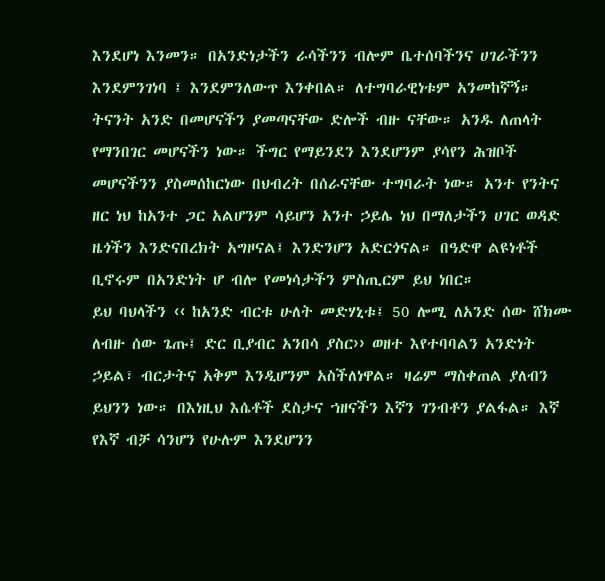እንደሆነ እንመን። በአንድነታችን ራሳችንን ብሎም ቤተሰባችንና ሀገራችንን እንደምንገነባ ፤ እንደምንለውጥ እንቀበል። ለተግባራዊነቱም አንመከኛኝ።
ትናንት አንድ በመሆናችን ያመጣናቸው ድሎች ብዙ ናቸው። አንዱ ለጠላት የማንበገር መሆናችን ነው። ችግር የማይንደን እንደሆንም ያሳየን ሕዝቦች መሆናችንን ያስመሰከርነው በህብረት በሰራናቸው ተግባራት ነው። አንተ የንትና ዘር ነህ ከአንተ ጋር አልሆንም ሳይሆን አንተ ኃይሌ ነህ በማለታችን ሀገር ወዳድ ዜጎችን እንድናበረክት አግዞናል፤ እንድንሆን አድርጎናል። በዓድዋ ልዩነቶች ቢኖሩም በአንድነት ሆ ብሎ የመነሳታችን ምስጢርም ይህ ነበር።
ይህ ባህላችን ‹‹ ከአንድ ብርቱ ሁለት መድሃኒቱ፤ 50 ሎሚ ለአንድ ሰው ሸክሙ ለብዙ ሰው ጌጡ፤ ድር ቢያብር አንበሳ ያስር›› ወዘተ እየተባባልን አንድነት ኃይል፣ ብርታትና አቅም እንዲሆንም አስችለነዋል። ዛሬም ማስቀጠል ያለብን ይህንን ነው። በእነዚህ እሴቶች ደስታና ኀዘናችን እኛን ገንብቶን ያልፋል። እኛ የእኛ ብቻ ሳንሆን የሁሉም እንደሆንን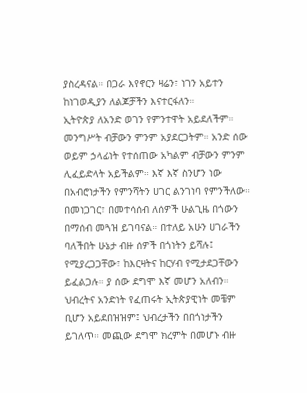ያስረዳናል። በጋራ እየኖርን ዛሬን፣ ነገን አይተን ከነገወዲያን ለልጆቻችን እናተርፋለን።
ኢትዮጵያ ለአንድ ወገን የምንተዋት አይደለችም። መንግሥት ብቻውን ምንም አያደርጋትም። አንድ ሰው ወይም ኃላፊነት የተሰጠው አካልም ብቻውን ምንም ሊፈይድላት አይችልም። እኛ እኛ ስንሆን ነው በአብሮነታችን የምንሻትን ሀገር ልንገነባ የምንችለው። በመነጋገር፣ በመተሳሰብ ለሰዎች ሁልጊዜ በጎውን በማሰብ መጓዝ ይገባናል። በተለይ አሁን ሀገራችን ባለችበት ሁኔታ ብዙ ሰዎች በጎነትን ይሻሉ፤ የሚያረጋጋቸው፣ ከእርዛትና ከርሃብ የሚታደጋቸውን ይፈልጋሉ። ያ ሰው ደግሞ እኛ መሆን አለብን።
ህብረትና አንድነት የፈጠሩት ኢትጵያዊነት መቼም ቢሆን አይደበዝዝም፤ ህብረታችን በበጎነታችን ይገለጥ። መጪው ደግሞ ክረምት በመሆኑ ብዙ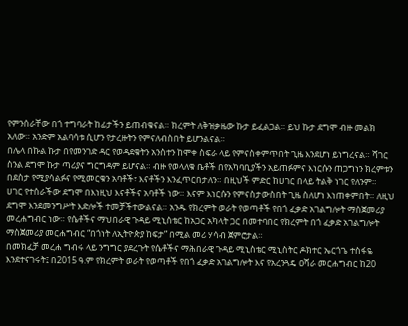የምንሰራቸው በጎ ተግባራት ከፊታችን ይጠብቁናል። ክረምት ለቅዝቃዜው ኩታ ይፈልጋል። ይህ ኩታ ደግሞ ብዙ መልክ አለው። አንድም አልባሳቱ ሲሆን የታረዙትን የምናለብስበት ይሆንልናል።
በሌላ በኩል ኩታ በየመንገድ ዳር የወዳደቁትን አንስተን ከሞቀ ስፍራ ላይ የምናስቀምጥበት ጊዜ እንደሆነ ይነግረናል። ሻገር ስንል ደግሞ ኩታ ጣሪያና ግርግዳም ይሆናል። ብዙ የወላለቁ ቤቶች በየአካባቢያችን አይጠፉምና እነርሱን ጠጋግነን ክረምቱን በደስታ የሚያሳልፉና የሚመርቁን አባቶች፣ እናቶችን እንፈጥርበታለን። በዚህች ምድር ከሀገር በላይ ትልቅ ነገር የለንም።
ሀገር የተሰራችው ደግሞ በእነዚህ እናቶችና አባቶች ነው። እናም እነርሱን የምናስታውስበት ጊዜ ስለሆነ እነጠቀምበት። ለዚህ ደግሞ እንደመንግሥት እድሎች ተመቻችተውልናል። አንዱ የክረምት ወራት የወጣቶች የበጎ ፈቃድ አገልግሎት ማስጀመሪያ መረሐግብር ነው። የሴቶችና ማህበራዊ ጉዳይ ሚኒስቴር ከአጋር አካላት ጋር በመተባበር የክረምት በጎ ፈቃድ አገልግሎት ማስጀመሪያ መርሐግብር “በጎነት ለኢትዮጵያ ከፍታ” በሚል መሪ ሃሳብ ጀምሮታል።
በመክፈቻ መረሐ ግብሩ ላይ ንግግር ያደረጉት የሴቶችና ማሕበራዊ ጉዳይ ሚኒስቴር ሚኒስትር ዶክተር ኤርጎጌ ተስፋዬ እንደተናገሩት፤ በ2015 ዓ.ም የክረምት ወራት የወጣቶች የበጎ ፈቃድ አገልግሎት እና የአረንጓዴ ዐሻራ መርሐግብር ከ20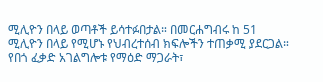ሚሊዮን በላይ ወጣቶች ይሳተፉበታል። በመርሐግብሩ ከ 51 ሚሊዮን በላይ የሚሆኑ የህብረተሰብ ክፍሎችን ተጠቃሚ ያደርጋል።
የበጎ ፈቃድ አገልግሎቱ የማዕድ ማጋራት፣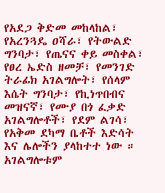የአደጋ ቅድመ መከላከል፣ የአረንጓዴ ዐሻራ፣ የትውልድ ግንባታ፣ የጤናና ቀይ መስቀል፣ የፀረ ኤድስ ዘመቻ፣ የመንገድ ትራፊክ አገልግሎት፣ የሰላም እሴት ግንባታ፣ የኪነጥበብና መዝናኛ፣ የሙያ በጎ ፈቃድ አገልግሎቶች፣ የደም ልገሳ፣ የአቅመ ደካማ ቤቶች እድሳት እና ሌሎችን ያላከተተ ነው ። አገልግሎቱም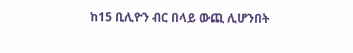ከ15 ቢሊዮን ብር በላይ ውጪ ሊሆንበት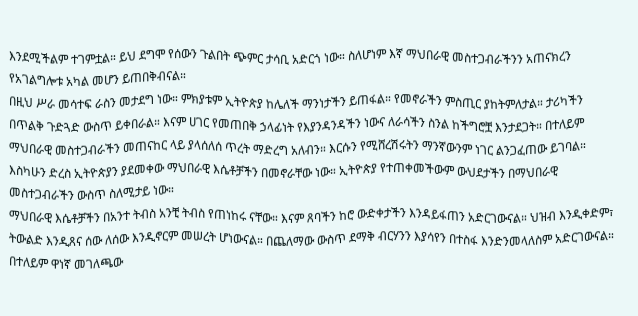እንደሚችልም ተገምቷል። ይህ ደግሞ የሰውን ጉልበት ጭምር ታሳቢ አድርጎ ነው። ስለሆነም እኛ ማህበራዊ መስተጋብራችንን አጠናክረን የአገልግሎቱ አካል መሆን ይጠበቅብናል።
በዚህ ሥራ መሳተፍ ራስን መታደግ ነው። ምክያቱም ኢትዮጵያ ከሌለች ማንነታችን ይጠፋል። የመኖራችን ምስጢር ያከትምለታል። ታሪካችን በጥልቅ ጉድጓድ ውስጥ ይቀበራል። እናም ሀገር የመጠበቅ ኃላፊነት የእያንዳንዳችን ነውና ለራሳችን ስንል ከችግሮቿ እንታደጋት። በተለይም ማህበራዊ መስተጋብራችን መጠናከር ላይ ያላሰለሰ ጥረት ማድረግ አለብን። እርሱን የሚሸረሽሩትን ማንኛውንም ነገር ልንጋፈጠው ይገባል። እስካሁን ድረስ ኢትዮጵያን ያደመቀው ማህበራዊ እሴቶቻችን በመኖራቸው ነው። ኢትዮጵያ የተጠቀመችውም ውህደታችን በማህበራዊ መስተጋብራችን ውስጥ ስለሚታይ ነው።
ማህበራዊ እሴቶቻችን በአንተ ትብስ አንቺ ትብስ የጠነከሩ ናቸው። እናም ጸባችን ከሮ ውድቀታችን እንዳይፋጠን አድርገውናል። ህዝብ እንዲቀድም፣ ትውልድ እንዲጸና ሰው ለሰው እንዲኖርም መሠረት ሆነውናል። በጨለማው ውስጥ ደማቅ ብርሃንን እያሳየን በተስፋ እንድንመላለስም አድርገውናል። በተለይም ዋነኛ መገለጫው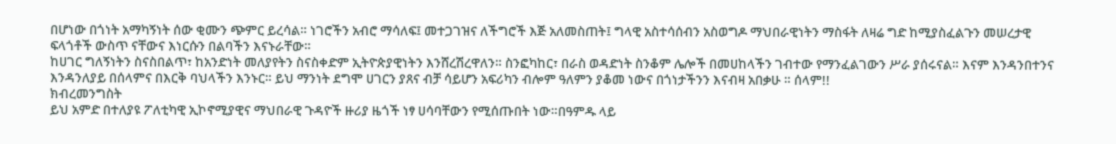በሆነው በጎነት አማካኝነት ሰው ቂሙን ጭምር ይረሳል። ነገሮችን አብሮ ማሳለፍ፤ መተጋገዝና ለችግሮች እጅ አለመስጠት፤ ግላዊ አስተሳሰብን አስወግዶ ማህበራዊነትን ማስፋት ለዛሬ ግድ ከሚያስፈልጉን መሠረታዊ ፍላጎቶች ውስጥ ናቸውና እነርሱን በልባችን እናኑራቸው።
ከሀገር ግለኝነትን ስናስበልጥ፣ ከአንድነት መለያየትን ስናስቀድም ኢትዮጵያዊነትን እንሸረሽረዋለን። ስንፎካከር፣ በራስ ወዳድነት ስንቆም ሌሎች በመሀከላችን ገብተው የማንፈልገውን ሥራ ያሰሩናል። እናም እንዳንበተንና እንዳንለያይ በሰላምና በእርቅ ባህላችን እንኑር። ይህ ማንነት ደግሞ ሀገርን ያጸና ብቻ ሳይሆን አፍሪካን ብሎም ዓለምን ያቆመ ነውና በጎነታችንን እናብዛ አበቃሁ ። ሰላም!!
ክብረመንግስት
ይህ አምድ በተለያዩ ፖለቲካዊ ኢኮኖሚያዊና ማህበራዊ ጉዳዮች ዙሪያ ዜጎች ነፃ ሀሳባቸውን የሚሰጡበት ነው።በዓምዱ ላይ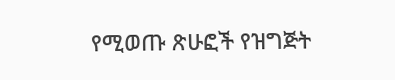የሚወጡ ጽሁፎች የዝግጅት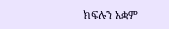ክፍሉን አቋም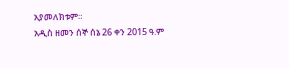አያመለክቱም።
አዲስ ዘመን ሰኞ ሰኔ 26 ቀን 2015 ዓ.ም